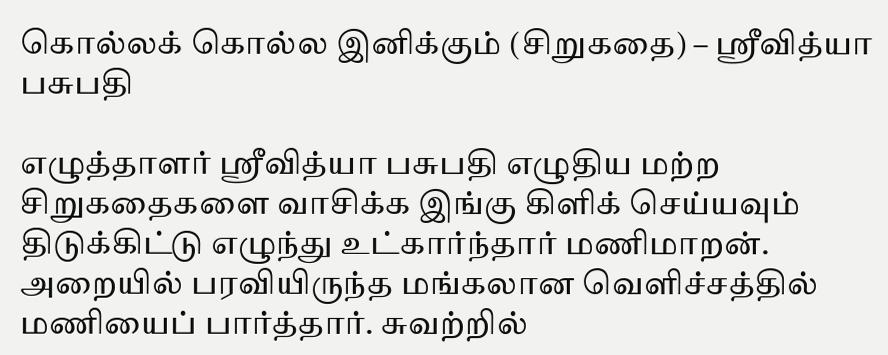கொல்லக் கொல்ல இனிக்கும் (சிறுகதை) – ஸ்ரீவித்யா பசுபதி

எழுத்தாளர் ஸ்ரீவித்யா பசுபதி எழுதிய மற்ற சிறுகதைகளை வாசிக்க இங்கு கிளிக் செய்யவும் திடுக்கிட்டு எழுந்து உட்கார்ந்தார் மணிமாறன். அறையில் பரவியிருந்த மங்கலான வெளிச்சத்தில் மணியைப் பார்த்தார். சுவற்றில்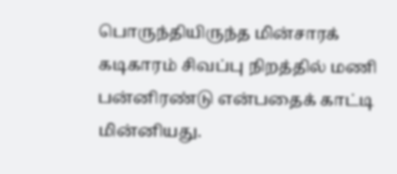பொருந்தியிருந்த மின்சாரக் கடிகாரம் சிவப்பு நிறத்தில் மணி பன்னிரண்டு என்பதைக் காட்டி மின்னியது.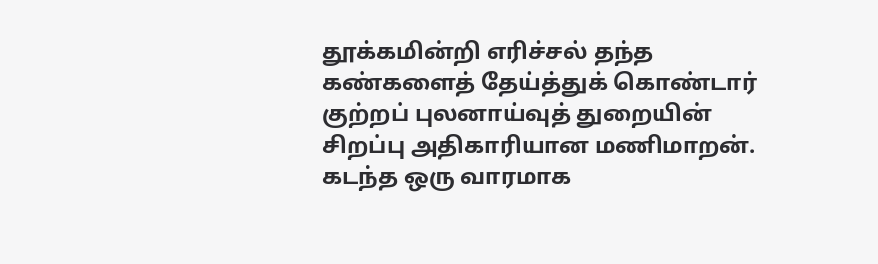தூக்கமின்றி எரிச்சல் தந்த கண்களைத் தேய்த்துக் கொண்டார் குற்றப் புலனாய்வுத் துறையின் சிறப்பு அதிகாரியான மணிமாறன். கடந்த ஒரு வாரமாக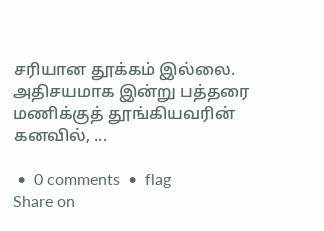சரியான தூக்கம் இல்லை. அதிசயமாக இன்று பத்தரை மணிக்குத் தூங்கியவரின் கனவில், ...

 •  0 comments  •  flag
Share on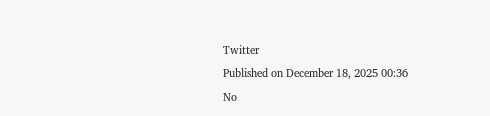Twitter
Published on December 18, 2025 00:36
No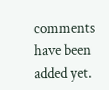comments have been added yet.